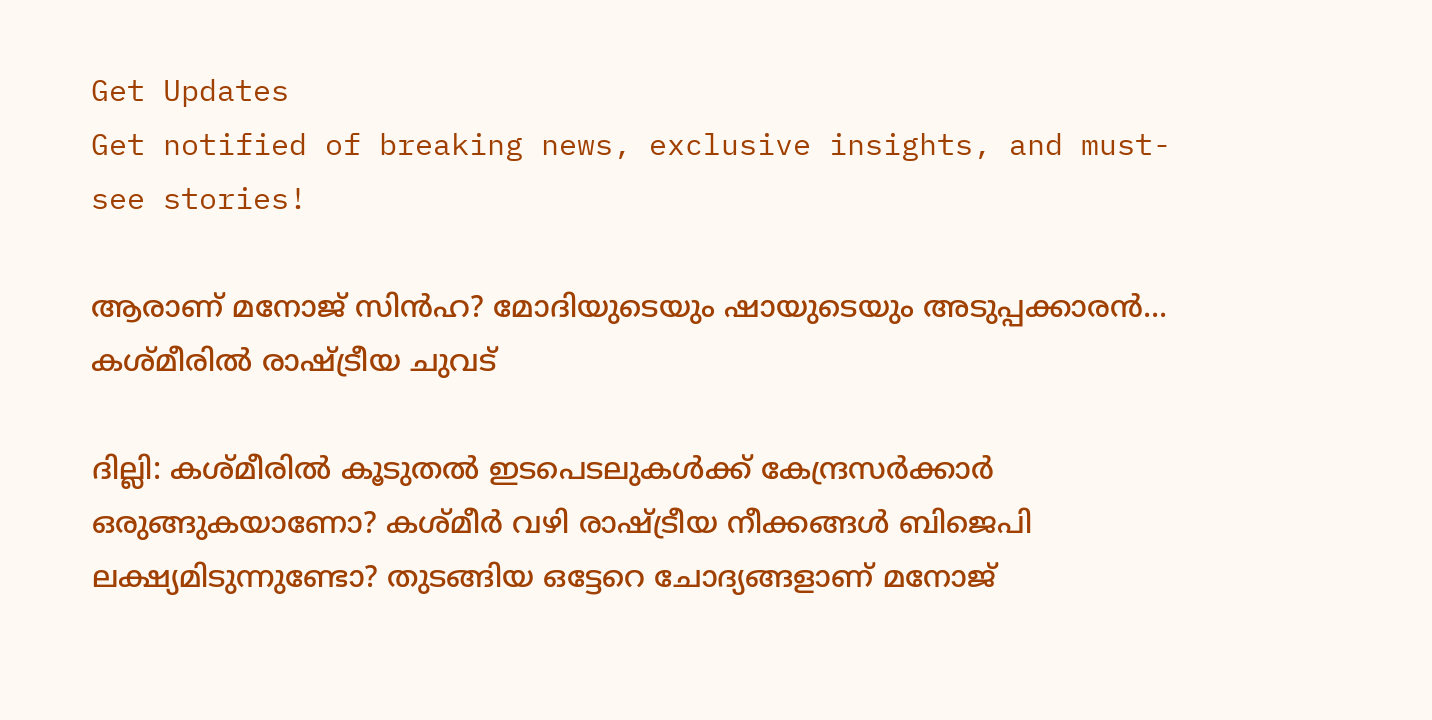Get Updates
Get notified of breaking news, exclusive insights, and must-see stories!

ആരാണ് മനോജ് സിന്‍ഹ? മോദിയുടെയും ഷായുടെയും അടുപ്പക്കാരന്‍... കശ്മീരില്‍ രാഷ്ട്രീയ ചുവട്

ദില്ലി: കശ്മീരില്‍ കൂടുതല്‍ ഇടപെടലുകള്‍ക്ക് കേന്ദ്രസര്‍ക്കാര്‍ ഒരുങ്ങുകയാണോ? കശ്മീര്‍ വഴി രാഷ്ട്രീയ നീക്കങ്ങള്‍ ബിജെപി ലക്ഷ്യമിടുന്നുണ്ടോ? തുടങ്ങിയ ഒട്ടേറെ ചോദ്യങ്ങളാണ് മനോജ്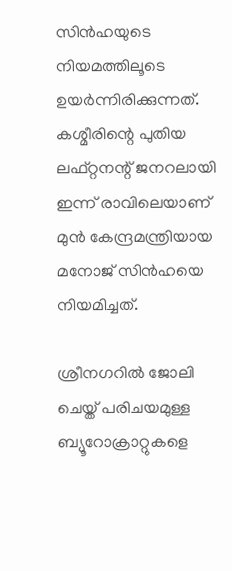സിന്‍ഹയുടെ നിയമത്തിലൂടെ ഉയര്‍ന്നിരിക്കുന്നത്. കശ്മീരിന്റെ പുതിയ ലഫ്റ്റനന്റ് ജനറലായി ഇന്ന് രാവിലെയാണ് മുന്‍ കേന്ദ്രമന്ത്രിയായ മനോജ് സിന്‍ഹയെ നിയമിച്ചത്.

ശ്രീനഗറില്‍ ജോലി ചെയ്ത് പരിചയമുള്ള ബ്യൂറോക്രാറ്റുകളെ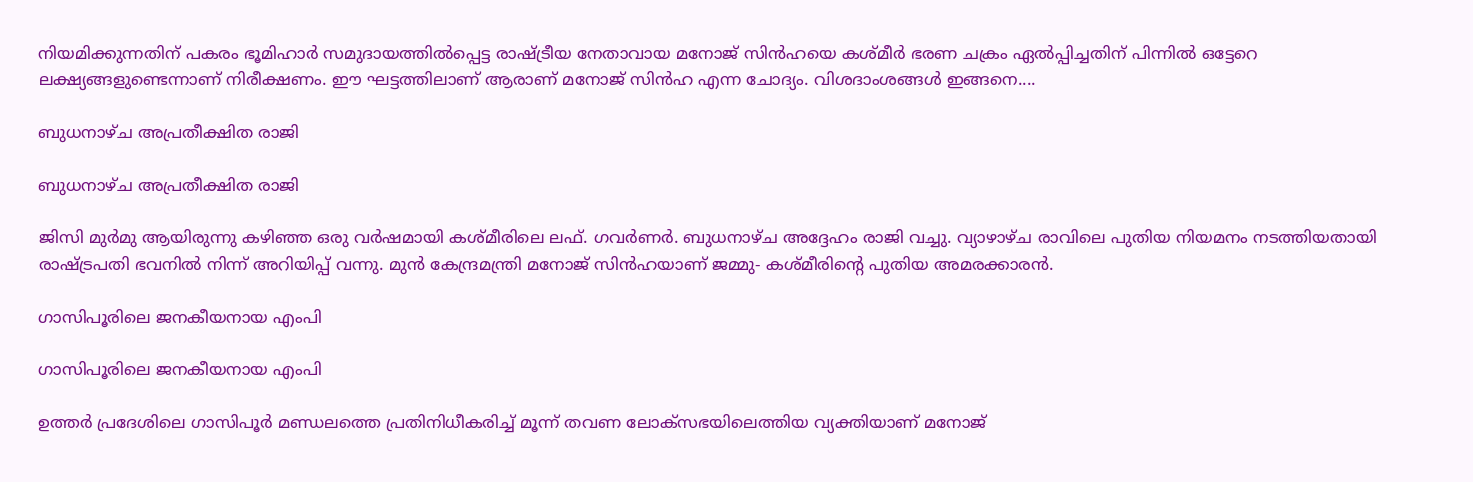നിയമിക്കുന്നതിന് പകരം ഭൂമിഹാര്‍ സമുദായത്തില്‍പ്പെട്ട രാഷ്ട്രീയ നേതാവായ മനോജ് സിന്‍ഹയെ കശ്മീര്‍ ഭരണ ചക്രം ഏല്‍പ്പിച്ചതിന് പിന്നില്‍ ഒട്ടേറെ ലക്ഷ്യങ്ങളുണ്ടെന്നാണ് നിരീക്ഷണം. ഈ ഘട്ടത്തിലാണ് ആരാണ് മനോജ് സിന്‍ഹ എന്ന ചോദ്യം. വിശദാംശങ്ങള്‍ ഇങ്ങനെ....

ബുധനാഴ്ച അപ്രതീക്ഷിത രാജി

ബുധനാഴ്ച അപ്രതീക്ഷിത രാജി

ജിസി മുര്‍മു ആയിരുന്നു കഴിഞ്ഞ ഒരു വര്‍ഷമായി കശ്മീരിലെ ലഫ്. ഗവര്‍ണര്‍. ബുധനാഴ്ച അദ്ദേഹം രാജി വച്ചു. വ്യാഴാഴ്ച രാവിലെ പുതിയ നിയമനം നടത്തിയതായി രാഷ്ട്രപതി ഭവനില്‍ നിന്ന് അറിയിപ്പ് വന്നു. മുന്‍ കേന്ദ്രമന്ത്രി മനോജ് സിന്‍ഹയാണ് ജമ്മു- കശ്മീരിന്റെ പുതിയ അമരക്കാരന്‍.

ഗാസിപൂരിലെ ജനകീയനായ എംപി

ഗാസിപൂരിലെ ജനകീയനായ എംപി

ഉത്തര്‍ പ്രദേശിലെ ഗാസിപൂര്‍ മണ്ഡലത്തെ പ്രതിനിധീകരിച്ച് മൂന്ന് തവണ ലോക്‌സഭയിലെത്തിയ വ്യക്തിയാണ് മനോജ്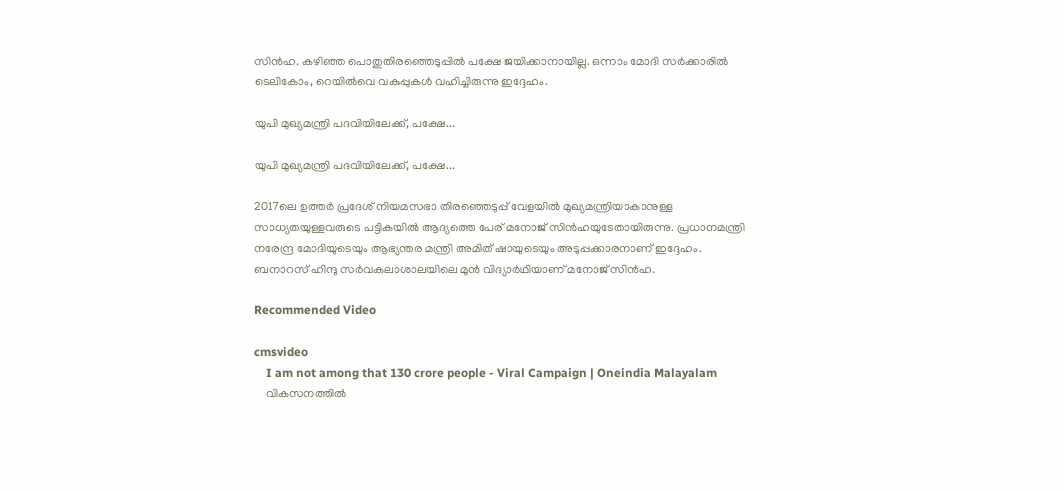സിന്‍ഹ. കഴിഞ്ഞ പൊതുതിരഞ്ഞെടുപ്പില്‍ പക്ഷേ ജയിക്കാനായില്ല. ഒന്നാം മോദി സര്‍ക്കാരില്‍ ടെലികോം, റെയില്‍വെ വകുപ്പുകള്‍ വഹിച്ചിരുന്നു ഇദ്ദേഹം.

യുപി മുഖ്യമന്ത്രി പദവിയിലേക്ക്, പക്ഷേ...

യുപി മുഖ്യമന്ത്രി പദവിയിലേക്ക്, പക്ഷേ...

2017ലെ ഉത്തര്‍ പ്രദേശ് നിയമസഭാ തിരഞ്ഞെടുപ്പ് വേളയില്‍ മുഖ്യമന്ത്രിയാകാനുള്ള സാധ്യതയുള്ളവരുടെ പട്ടികയില്‍ ആദ്യത്തെ പേര് മനോജ് സിന്‍ഹയുടേതായിരുന്നു. പ്രധാനമന്ത്രി നരേന്ദ്ര മോദിയുടെയും ആഭ്യന്തര മന്ത്രി അമിത് ഷായുടെയും അടുപ്പക്കാരനാണ് ഇദ്ദേഹം. ബനാറസ് ഹിന്ദു സര്‍വകലാശാലയിലെ മുന്‍ വിദ്യാര്‍ഥിയാണ് മനോജ് സിന്‍ഹ.

Recommended Video

cmsvideo
    I am not among that 130 crore people - Viral Campaign | Oneindia Malayalam
    വികസനത്തില്‍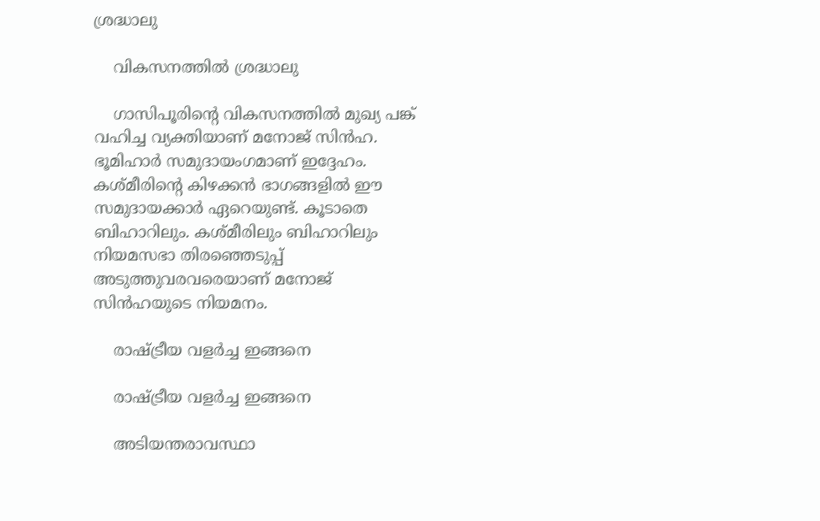ശ്രദ്ധാലു

    വികസനത്തില്‍ ശ്രദ്ധാലു

    ഗാസിപൂരിന്റെ വികസനത്തില്‍ മുഖ്യ പങ്ക് വഹിച്ച വ്യക്തിയാണ് മനോജ് സിന്‍ഹ. ഭൂമിഹാര്‍ സമുദായംഗമാണ് ഇദ്ദേഹം. കശ്മീരിന്റെ കിഴക്കന്‍ ഭാഗങ്ങളില്‍ ഈ സമുദായക്കാര്‍ ഏറെയുണ്ട്. കൂടാതെ ബിഹാറിലും. കശ്മീരിലും ബിഹാറിലും നിയമസഭാ തിരഞ്ഞെടുപ്പ് അടുത്തുവരവരെയാണ് മനോജ് സിന്‍ഹയുടെ നിയമനം.

    രാഷ്ട്രീയ വളര്‍ച്ച ഇങ്ങനെ

    രാഷ്ട്രീയ വളര്‍ച്ച ഇങ്ങനെ

    അടിയന്തരാവസ്ഥാ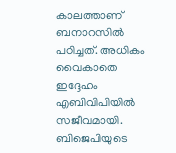കാലത്താണ് ബനാറസില്‍ പഠിച്ചത്. അധികം വൈകാതെ ഇദ്ദേഹം എബിവിപിയില്‍ സജീവമായി. ബിജെപിയുടെ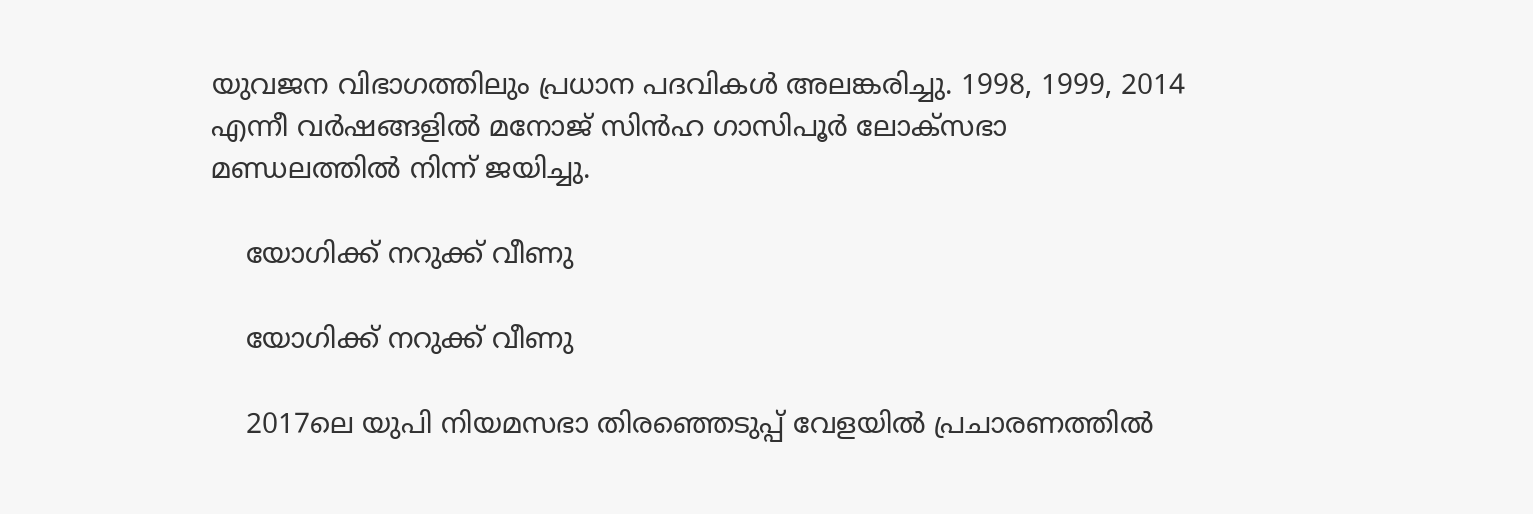യുവജന വിഭാഗത്തിലും പ്രധാന പദവികള്‍ അലങ്കരിച്ചു. 1998, 1999, 2014 എന്നീ വര്‍ഷങ്ങളില്‍ മനോജ് സിന്‍ഹ ഗാസിപൂര്‍ ലോക്‌സഭാ മണ്ഡലത്തില്‍ നിന്ന് ജയിച്ചു.

    യോഗിക്ക് നറുക്ക് വീണു

    യോഗിക്ക് നറുക്ക് വീണു

    2017ലെ യുപി നിയമസഭാ തിരഞ്ഞെടുപ്പ് വേളയില്‍ പ്രചാരണത്തില്‍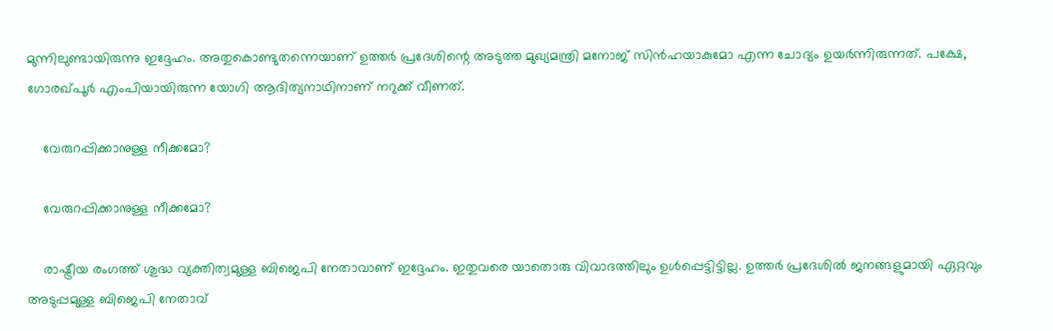മുന്നിലുണ്ടായിരുന്നു ഇദ്ദേഹം. അതുകൊണ്ടുതന്നെയാണ് ഉത്തര്‍ പ്രദേശിന്റെ അടുത്ത മുഖ്യമന്ത്രി മനോജ് സിന്‍ഹയാകുമോ എന്ന ചോദ്യം ഉയര്‍ന്നിരുന്നത്. പക്ഷേ, ഗോരഖ്പൂര്‍ എംപിയായിരുന്ന യോഗി ആദിത്യനാഥിനാണ് നറുക്ക് വീണത്.

    വേരുറപ്പിക്കാനുള്ള നീക്കമോ?

    വേരുറപ്പിക്കാനുള്ള നീക്കമോ?

    രാഷ്ട്രീയ രംഗത്ത് ശുദ്ധ വ്യക്തിത്വമുള്ള ബിജെപി നേതാവാണ് ഇദ്ദേഹം. ഇതുവരെ യാതൊരു വിവാദത്തിലും ഉള്‍പ്പെട്ടിട്ടില്ല. ഉത്തര്‍ പ്രദേശില്‍ ജനങ്ങളുമായി ഏറ്റവും അടുപ്പമുള്ള ബിജെപി നേതാവ്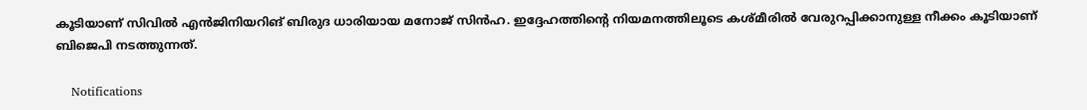കൂടിയാണ് സിവില്‍ എന്‍ജിനിയറിങ് ബിരുദ ധാരിയായ മനോജ് സിന്‍ഹ. ഇദ്ദേഹത്തിന്റെ നിയമനത്തിലൂടെ കശ്മീരില്‍ വേരുറപ്പിക്കാനുള്ള നീക്കം കൂടിയാണ് ബിജെപി നടത്തുന്നത്.

    Notifications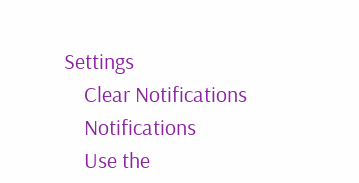Settings
    Clear Notifications
    Notifications
    Use the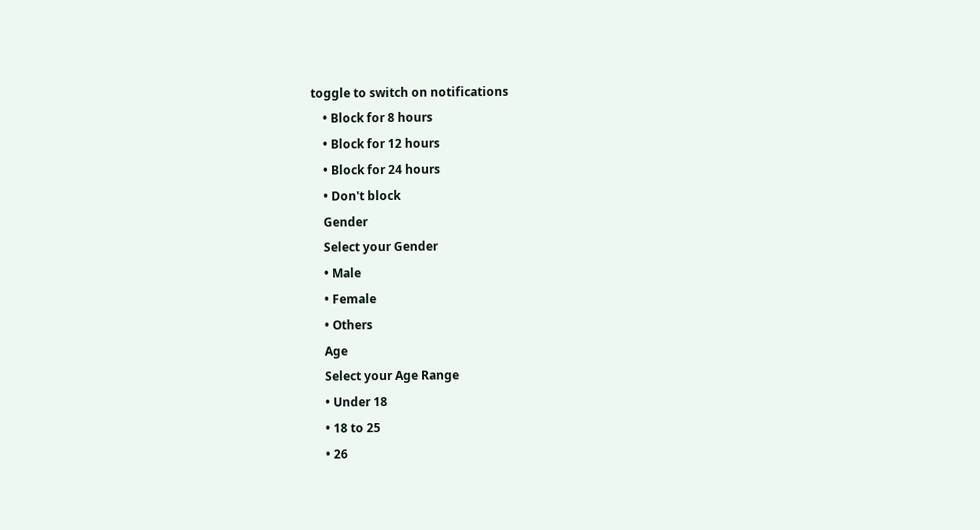toggle to switch on notifications
    • Block for 8 hours
    • Block for 12 hours
    • Block for 24 hours
    • Don't block
    Gender
    Select your Gender
    • Male
    • Female
    • Others
    Age
    Select your Age Range
    • Under 18
    • 18 to 25
    • 26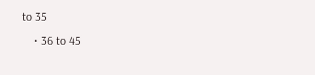to 35
    • 36 to 45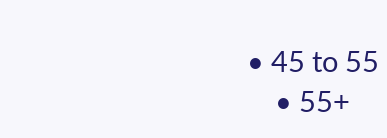• 45 to 55
    • 55+